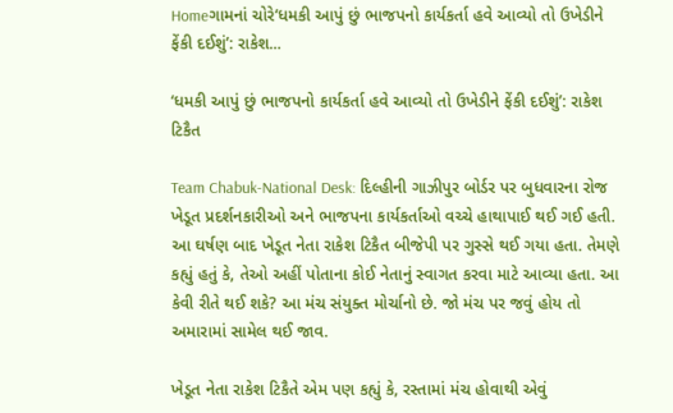Homeગામનાં ચોરે‘ધમકી આપું છું ભાજપનો કાર્યકર્તા હવે આવ્યો તો ઉખેડીને ફેંકી દઈશું’: રાકેશ...

‘ધમકી આપું છું ભાજપનો કાર્યકર્તા હવે આવ્યો તો ઉખેડીને ફેંકી દઈશું’: રાકેશ ટિકૈત

Team Chabuk-National Desk: દિલ્હીની ગાઝીપુર બોર્ડર પર બુધવારના રોજ ખેડૂત પ્રદર્શનકારીઓ અને ભાજપના કાર્યકર્તાઓ વચ્ચે હાથાપાઈ થઈ ગઈ હતી. આ ઘર્ષણ બાદ ખેડૂત નેતા રાકેશ ટિકૈત બીજેપી પર ગુસ્સે થઈ ગયા હતા. તેમણે કહ્યું હતું કે, તેઓ અહીં પોતાના કોઈ નેતાનું સ્વાગત કરવા માટે આવ્યા હતા. આ કેવી રીતે થઈ શકે? આ મંચ સંયુક્ત મોર્ચાનો છે. જો મંચ પર જવું હોય તો અમારામાં સામેલ થઈ જાવ.

ખેડૂત નેતા રાકેશ ટિકૈતે એમ પણ કહ્યું કે, રસ્તામાં મંચ હોવાથી એવું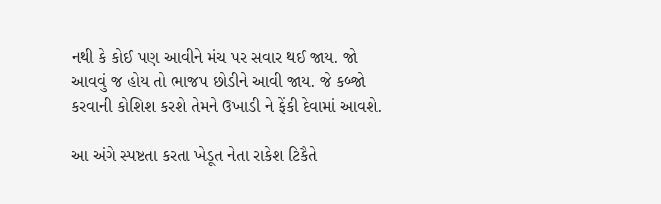નથી કે કોઈ પણ આવીને મંચ પર સવાર થઈ જાય. જો આવવું જ હોય તો ભાજપ છોડીને આવી જાય. જે કબ્જો કરવાની કોશિશ કરશે તેમને ઉખાડી ને ફેંકી દેવામાં આવશે.

આ અંગે સ્પષ્ટતા કરતા ખેડૂત નેતા રાકેશ ટિકૈતે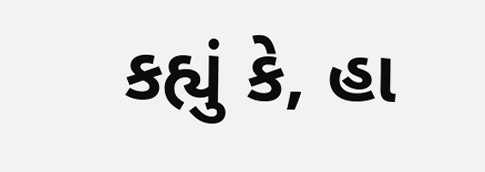કહ્યું કે, હા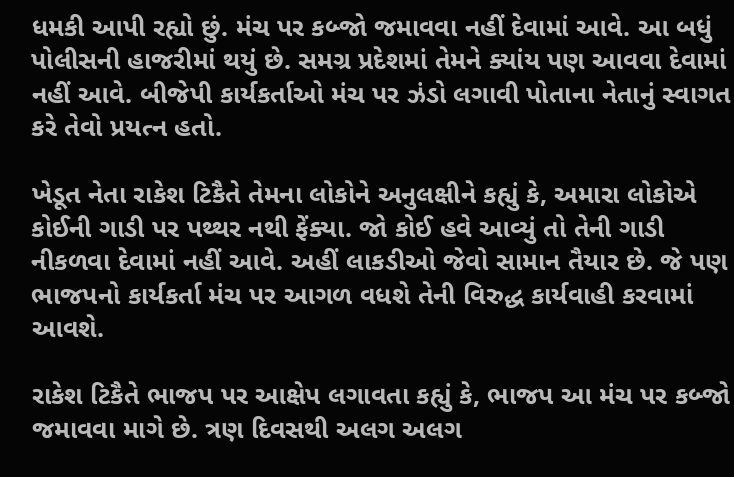ધમકી આપી રહ્યો છું. મંચ પર કબ્જો જમાવવા નહીં દેવામાં આવે. આ બધું પોલીસની હાજરીમાં થયું છે. સમગ્ર પ્રદેશમાં તેમને ક્યાંય પણ આવવા દેવામાં નહીં આવે. બીજેપી કાર્યકર્તાઓ મંચ પર ઝંડો લગાવી પોતાના નેતાનું સ્વાગત કરે તેવો પ્રયત્ન હતો.

ખેડૂત નેતા રાકેશ ટિકૈતે તેમના લોકોને અનુલક્ષીને કહ્યું કે, અમારા લોકોએ કોઈની ગાડી પર પથ્થર નથી ફેંક્યા. જો કોઈ હવે આવ્યું તો તેની ગાડી નીકળવા દેવામાં નહીં આવે. અહીં લાકડીઓ જેવો સામાન તૈયાર છે. જે પણ ભાજપનો કાર્યકર્તા મંચ પર આગળ વધશે તેની વિરુદ્ધ કાર્યવાહી કરવામાં આવશે.

રાકેશ ટિકૈતે ભાજપ પર આક્ષેપ લગાવતા કહ્યું કે, ભાજપ આ મંચ પર કબ્જો જમાવવા માગે છે. ત્રણ દિવસથી અલગ અલગ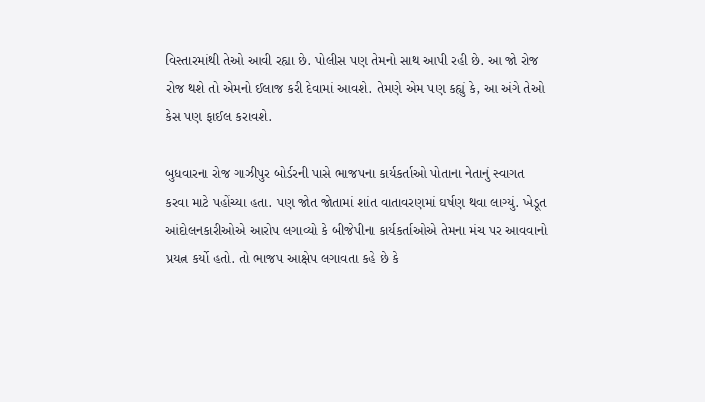વિસ્તારમાંથી તેઓ આવી રહ્યા છે. પોલીસ પણ તેમનો સાથ આપી રહી છે. આ જો રોજ રોજ થશે તો એમનો ઈલાજ કરી દેવામાં આવશે. તેમણે એમ પણ કહ્યું કે, આ અંગે તેઓ કેસ પણ ફાઈલ કરાવશે.

બુધવારના રોજ ગાઝીપુર બોર્ડરની પાસે ભાજપના કાર્યકર્તાઓ પોતાના નેતાનું સ્વાગત કરવા માટે પહોંચ્યા હતા. પણ જોત જોતામાં શાંત વાતાવરણમાં ઘર્ષણ થવા લાગ્યું. ખેડૂત આંદોલનકારીઓએ આરોપ લગાવ્યો કે બીજેપીના કાર્યકર્તાઓએ તેમના મંચ પર આવવાનો પ્રયત્ન કર્યો હતો. તો ભાજપ આક્ષેપ લગાવતા કહે છે કે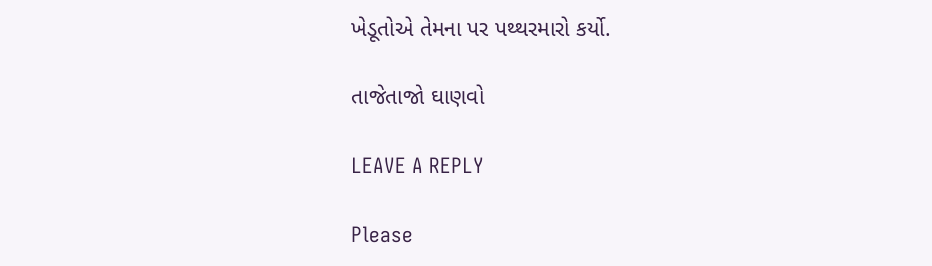ખેડૂતોએ તેમના પર પથ્થરમારો કર્યો.

તાજેતાજો ઘાણવો

LEAVE A REPLY

Please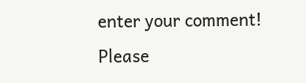enter your comment!
Please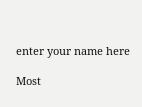enter your name here

Most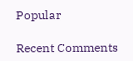Popular

Recent Comments